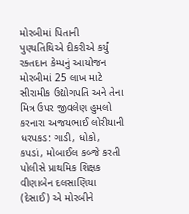મોરબીમાં પિતાની પુણ્યતિથિએ દીકરીએ કર્યું રક્તદાન કેમ્પનું આયોજન મોરબીમાં 25 લાખ માટે સીરામીક ઉદ્યોગપતિ અને તેના મિત્ર ઉપર જીવલેણ હુમલો કરનારા અજયભાઈ લોરીયાની ધરપકડ: ગાડી, ધોકો, કપડાં, મોબાઈલ કબ્જે કરતી પોલીસે પ્રાથમિક શિક્ષક વીણાબેન દલસાણિયા (દેસાઈ) એ મોરબીને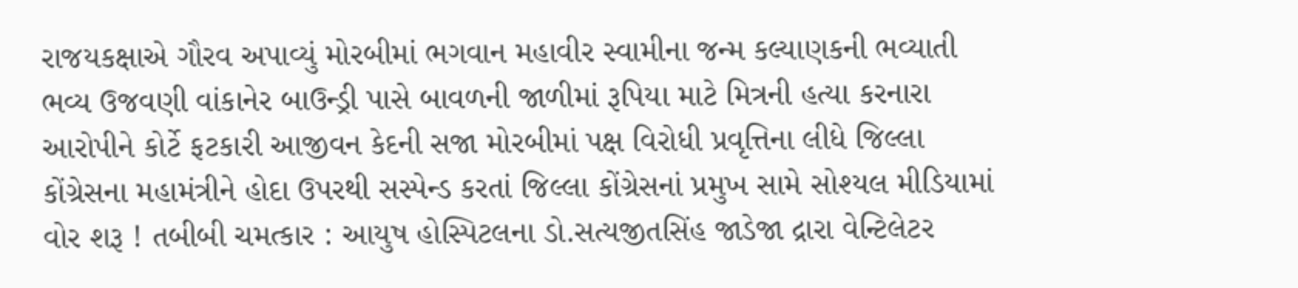રાજયકક્ષાએ ગૌરવ અપાવ્યું મોરબીમાં ભગવાન મહાવીર સ્વામીના જન્મ કલ્યાણકની ભવ્યાતી ભવ્ય ઉજવણી વાંકાનેર બાઉન્ડ્રી પાસે બાવળની જાળીમાં રૂપિયા માટે મિત્રની હત્યા કરનારા આરોપીને કોર્ટે ફટકારી આજીવન કેદની સજા મોરબીમાં પક્ષ વિરોધી પ્રવૃત્તિના લીધે જિલ્લા કોંગ્રેસના મહામંત્રીને હોદા ઉપરથી સસ્પેન્ડ કરતાં જિલ્લા કોંગ્રેસનાં પ્રમુખ સામે સોશ્યલ મીડિયામાં વોર શરૂ ! તબીબી ચમત્કાર : આયુષ હોસ્પિટલના ડો.સત્યજીતસિંહ જાડેજા દ્રારા વેન્ટિલેટર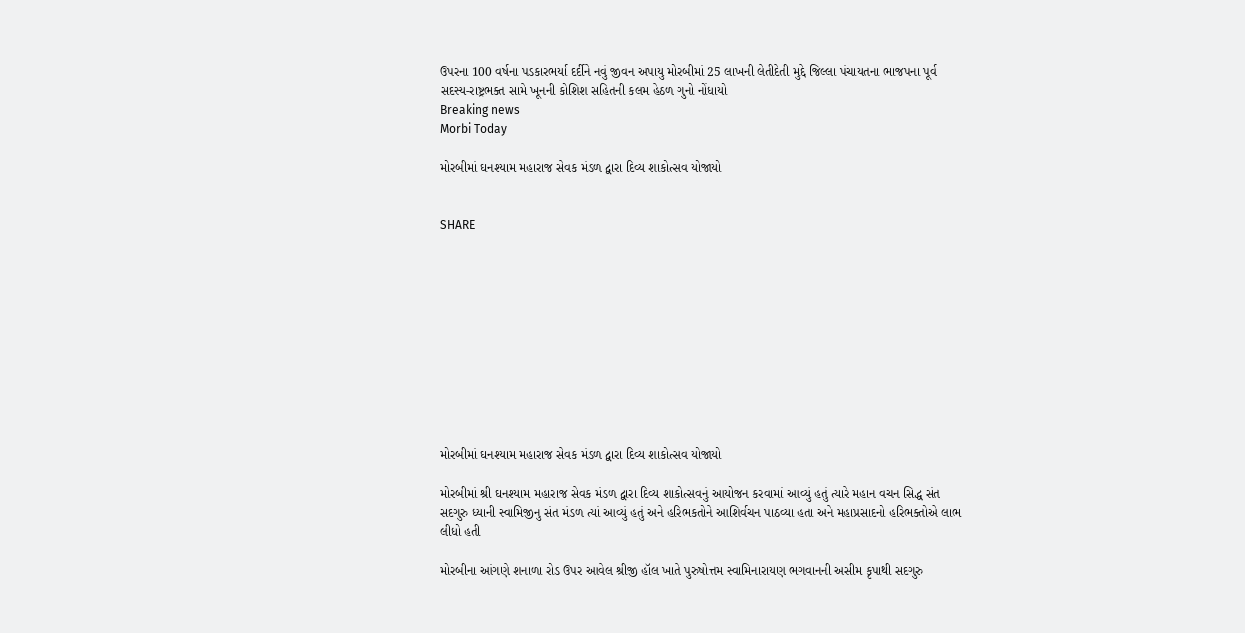ઉપરના 100 વર્ષના પડકારભર્યા દર્દીને નવું જીવન અપાયુ મોરબીમાં 25 લાખની લેતીદેતી મુદ્દે જિલ્લા પંચાયતના ભાજપના પૂર્વ સદસ્ય-રાષ્ટ્રભક્ત સામે ખૂનની કોશિશ સહિતની કલમ હેઠળ ગુનો નોંધાયો
Breaking news
Morbi Today

મોરબીમાં ઘનશ્યામ મહારાજ સેવક મંડળ દ્વારા દિવ્ય શાકોત્સવ યોજાયો


SHARE











મોરબીમાં ઘનશ્યામ મહારાજ સેવક મંડળ દ્વારા દિવ્ય શાકોત્સવ યોજાયો

મોરબીમાં શ્રી ઘનશ્યામ મહારાજ સેવક મંડળ દ્વારા દિવ્ય શાકોત્સવનું આયોજન કરવામાં આવ્યું હતું ત્યારે મહાન વચન સિદ્ધ સંત સદગુરુ ધ્યાની સ્વામિજીનુ સંત મંડળ ત્યાં આવ્યું હતું અને હરિભકતોને આશિર્વચન પાઠવ્યા હતા અને મહાપ્રસાદનો હરિભક્તોએ લાભ લીધો હતી

મોરબીના આંગણે શનાળા રોડ ઉપર આવેલ શ્રીજી હૉલ ખાતે પુરુષોત્તમ સ્વામિનારાયણ ભગવાનની અસીમ કૃપાથી સદગુરુ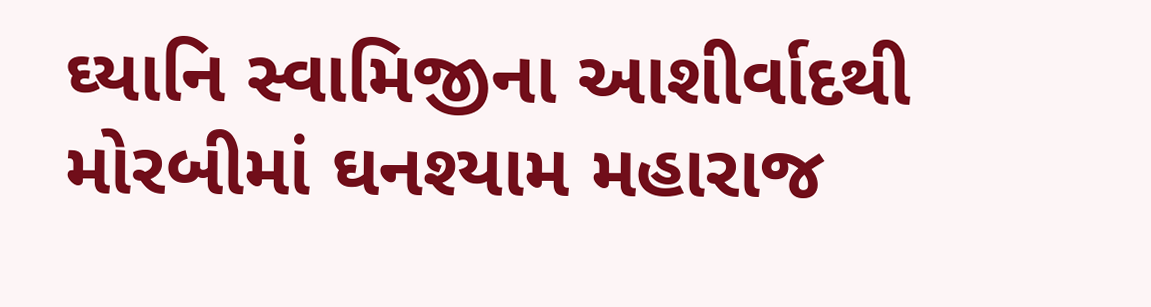ઘ્યાનિ સ્વામિજીના આશીર્વાદથી મોરબીમાં ઘનશ્યામ મહારાજ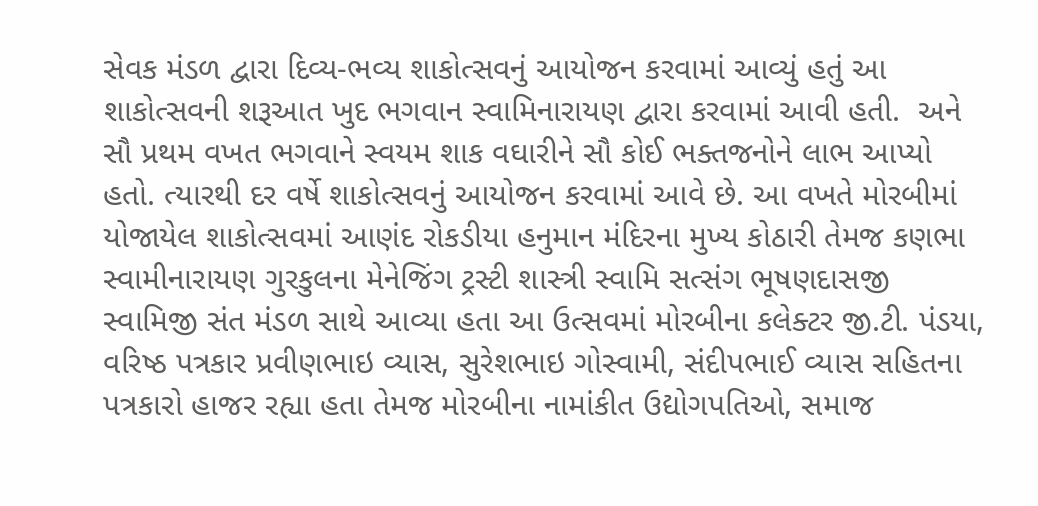સેવક મંડળ દ્વારા દિવ્ય-ભવ્ય શાકોત્સવનું આયોજન કરવામાં આવ્યું હતું આ શાકોત્સવની શરૂઆત ખુદ ભગવાન સ્વામિનારાયણ દ્વારા કરવામાં આવી હતી.  અને સૌ પ્રથમ વખત ભગવાને સ્વયમ શાક વઘારીને સૌ કોઈ ભક્તજનોને લાભ આપ્યો હતો. ત્યારથી દર વર્ષે શાકોત્સવનું આયોજન કરવામાં આવે છે. આ વખતે મોરબીમાં યોજાયેલ શાકોત્સવમાં આણંદ રોકડીયા હનુમાન મંદિરના મુખ્ય કોઠારી તેમજ કણભા સ્વામીનારાયણ ગુરકુલના મેનેજિંગ ટ્રસ્ટી શાસ્ત્રી સ્વામિ સત્સંગ ભૂષણદાસજી સ્વામિજી સંત મંડળ સાથે આવ્યા હતા આ ઉત્સવમાં મોરબીના કલેક્ટર જી.ટી. પંડયા, વરિષ્ઠ પત્રકાર પ્રવીણભાઇ વ્યાસ, સુરેશભાઇ ગોસ્વામી, સંદીપભાઈ વ્યાસ સહિતના પત્રકારો હાજર રહ્યા હતા તેમજ મોરબીના નામાંકીત ઉદ્યોગપતિઓ, સમાજ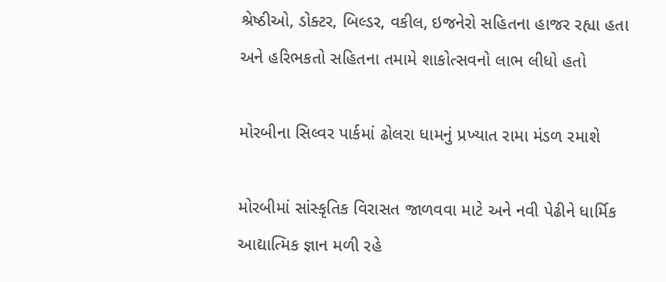શ્રેષ્ઠીઓ, ડોક્ટર, બિલ્ડર, વકીલ, ઇજનેરો સહિતના હાજર રહ્યા હતા અને હરિભકતો સહિતના તમામે શાકોત્સવનો લાભ લીધો હતો

મોરબીના સિલ્વર પાર્કમાં ઢોલરા ધામનું પ્રખ્યાત રામા મંડળ રમાશે

મોરબીમાં સાંસ્કૃતિક વિરાસત જાળવવા માટે અને નવી પેઢીને ધાર્મિક આદ્યાત્મિક જ્ઞાન મળી રહે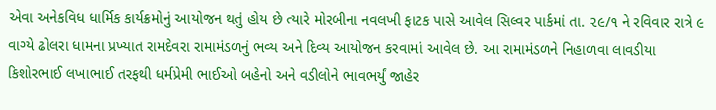એવા અનેકવિધ ધાર્મિક કાર્યક્રમોનું આયોજન થતું હોય છે ત્યારે મોરબીના નવલખી ફાટક પાસે આવેલ સિલ્વર પાર્કમાં તા. ૨૯/૧ ને રવિવાર રાત્રે ૯ વાગ્યે ઢોલરા ધામના પ્રખ્યાત રામદેવરા રામામંડળનું ભવ્ય અને દિવ્ય આયોજન કરવામાં આવેલ છે. આ રામામંડળને નિહાળવા લાવડીયા કિશોરભાઈ લખાભાઈ તરફથી ધર્મપ્રેમી ભાઈઓ બહેનો અને વડીલોને ભાવભર્યું જાહેર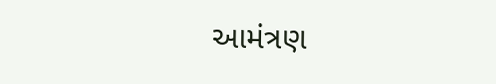આમંત્રણ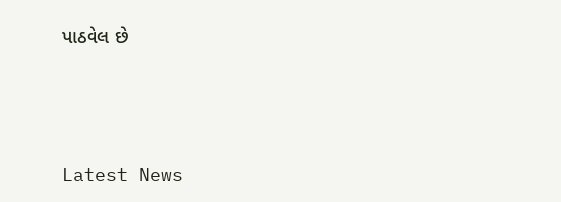પાઠવેલ છે






Latest News